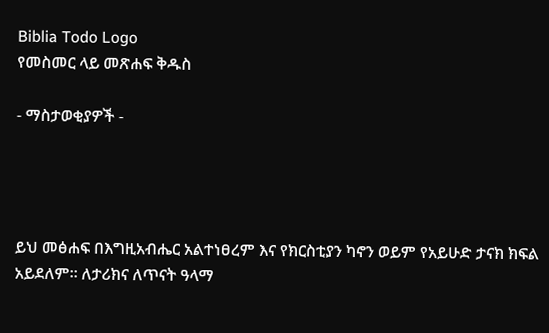Biblia Todo Logo
የመስመር ላይ መጽሐፍ ቅዱስ

- ማስታወቂያዎች -




ይህ መፅሐፍ በእግዚአብሔር አልተነፀረም እና የክርስቲያን ካኖን ወይም የአይሁድ ታናክ ክፍል አይደለም። ለታሪክና ለጥናት ዓላማ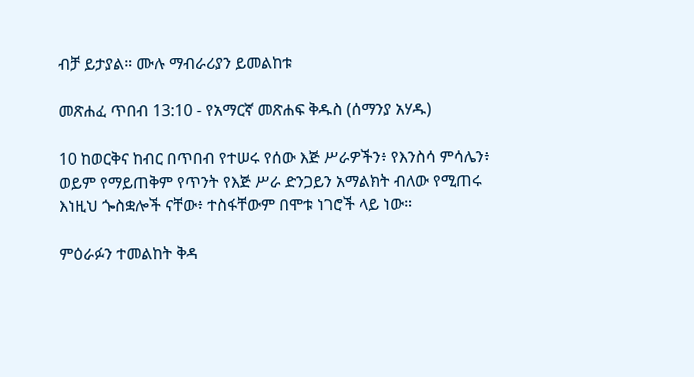ብቻ ይታያል። ሙሉ ማብራሪያን ይመልከቱ

መጽሐፈ ጥበብ 13:10 - የአማርኛ መጽሐፍ ቅዱስ (ሰማንያ አሃዱ)

10 ከወርቅና ከብር በጥበብ የተሠሩ የሰው እጅ ሥራዎችን፥ የእንስሳ ምሳሌን፥ ወይም የማይጠቅም የጥንት የእጅ ሥራ ድንጋይን አማልክት ብለው የሚጠሩ እነዚህ ጐስቋሎች ናቸው፥ ተስፋቸውም በሞቱ ነገሮች ላይ ነው።

ምዕራፉን ተመልከት ቅዳ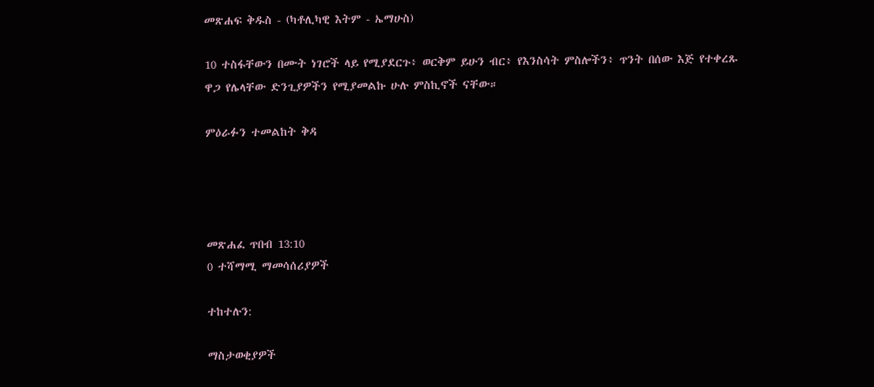መጽሐፍ ቅዱስ - (ካቶሊካዊ እትም - ኤማሁስ)

10 ተስፋቸውን በሙት ነገሮች ላይ የሚያደርጉ፥ ወርቅም ይሁን ብር፥ የእንስሳት ምስሎችን፥ ጥንት በሰው እጅ የተቀረጹ ዋጋ የሌላቸው ድንጊያዎችን የሚያመልኩ ሁሉ ምስኪኖች ናቸው።

ምዕራፉን ተመልከት ቅዳ




መጽሐፈ ጥበብ 13:10
0 ተሻማሚ ማመሳሰሪያዎች

ተከተሉን:

ማስታወቂያዎች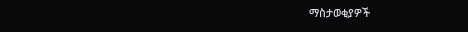ማስታወቂያዎች